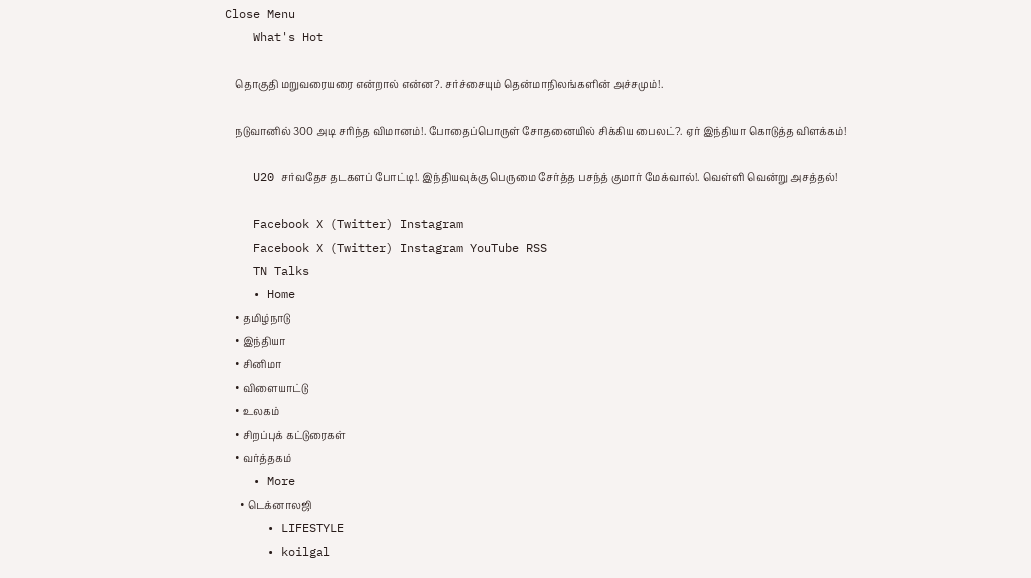Close Menu
    What's Hot

    தொகுதி மறுவரையரை என்றால் என்ன?. சர்ச்சையும் தென்மாநிலங்களின் அச்சமும்!.

    நடுவானில் 300 அடி சரிந்த விமானம்!. போதைப்பொருள் சோதனையில் சிக்கிய பைலட்?. ஏர் இந்தியா கொடுத்த விளக்கம்!

    U20 சர்வதேச தடகளப் போட்டி!. இந்தியவுக்கு பெருமை சேர்த்த பசந்த் குமார் மேக்வால்!. வெள்ளி வென்று அசத்தல்!

    Facebook X (Twitter) Instagram
    Facebook X (Twitter) Instagram YouTube RSS
    TN Talks
    • Home
    • தமிழ்நாடு
    • இந்தியா
    • சினிமா
    • விளையாட்டு
    • உலகம்
    • சிறப்புக் கட்டுரைகள்
    • வர்த்தகம்
    • More
      • டெக்னாலஜி
      • LIFESTYLE
      • koilgal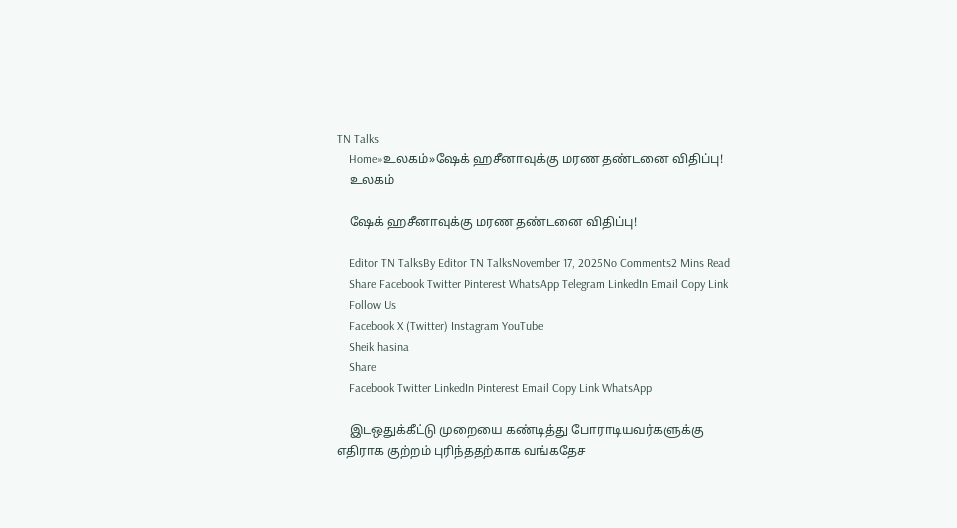TN Talks
    Home»உலகம்»ஷேக் ஹசீனாவுக்கு மரண தண்டனை விதிப்பு!
    உலகம்

    ஷேக் ஹசீனாவுக்கு மரண தண்டனை விதிப்பு!

    Editor TN TalksBy Editor TN TalksNovember 17, 2025No Comments2 Mins Read
    Share Facebook Twitter Pinterest WhatsApp Telegram LinkedIn Email Copy Link
    Follow Us
    Facebook X (Twitter) Instagram YouTube
    Sheik hasina
    Share
    Facebook Twitter LinkedIn Pinterest Email Copy Link WhatsApp

    இடஒதுக்கீட்டு முறையை கண்டித்து போராடியவர்களுக்கு எதிராக குற்றம் புரிந்ததற்காக வங்கதேச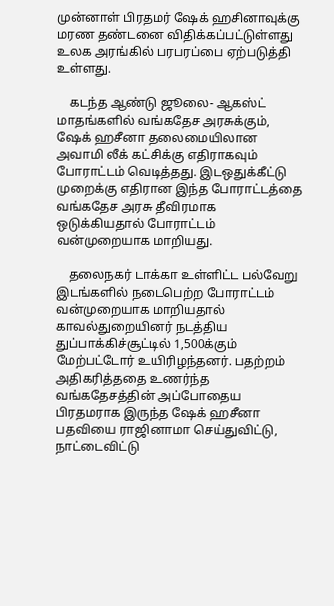முன்னாள் பிரதமர் ஷேக் ஹசினாவுக்கு மரண தண்டனை விதிக்கப்பட்டுள்ளது உலக அரங்கில் பரபரப்பை ஏற்படுத்தி உள்ளது.

    கடந்த ஆண்டு ஜூலை- ஆகஸ்ட் மாதங்களில் வங்கதேச அரசுக்கும், ஷேக் ஹசீனா தலைமையிலான அவாமி லீக் கட்சிக்கு எதிராகவும் போராட்டம் வெடித்தது. இடஒதுக்கீட்டு முறைக்கு எதிரான இந்த போராட்டத்தை வங்கதேச அரசு தீவிரமாக ஒடுக்கியதால் போராட்டம் வன்முறையாக மாறியது.

    தலைநகர் டாக்கா உள்ளிட்ட பல்வேறு இடங்களில் நடைபெற்ற போராட்டம் வன்முறையாக மாறியதால் காவல்துறையினர் நடத்திய துப்பாக்கிச்சூட்டில் 1,500க்கும் மேற்பட்டோர் உயிரிழந்தனர். பதற்றம் அதிகரித்ததை உணர்ந்த வங்கதேசத்தின் அப்போதைய பிரதமராக இருந்த ஷேக் ஹசீனா பதவியை ராஜினாமா செய்துவிட்டு, நாட்டைவிட்டு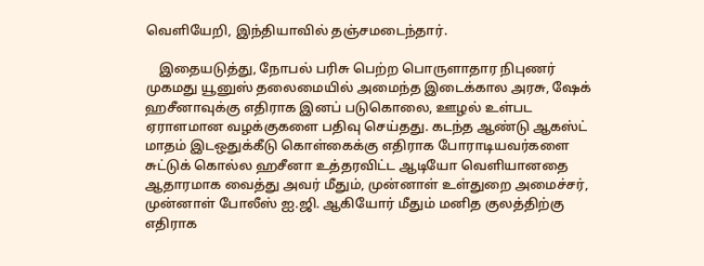வெளியேறி, இந்தியாவில் தஞ்சமடைந்தார்.

    இதையடுத்து, நோபல் பரிசு பெற்ற பொருளாதார நிபுணர் முகமது யூனுஸ் தலைமையில் அமைந்த இடைக்கால அரசு, ஷேக் ஹசீனாவுக்கு எதிராக இனப் படுகொலை, ஊழல் உள்பட ஏராளமான வழக்குகளை பதிவு செய்தது. கடந்த ஆண்டு ஆகஸ்ட் மாதம் இடஒதுக்கீடு கொள்கைக்கு எதிராக போராடியவர்களை சுட்டுக் கொல்ல ஹசீனா உத்தரவிட்ட ஆடியோ வெளியானதை ஆதாரமாக வைத்து அவர் மீதும், முன்னாள் உள்துறை அமைச்சர், முன்னாள் போலீஸ் ஐ.ஜி. ஆகியோர் மீதும் மனித குலத்திற்கு எதிராக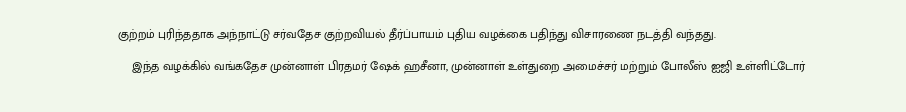குற்றம் புரிந்ததாக அந்நாட்டு சர்வதேச குற்றவியல் தீர்ப்பாயம் புதிய வழக்கை பதிந்து விசாரணை நடத்தி வந்தது.

    இந்த வழக்கில் வங்கதேச முன்னாள் பிரதமர் ஷேக் ஹசீனா, முன்னாள் உள்துறை அமைச்சர் மற்றும் போலீஸ் ஐஜி உள்ளிட்டோர்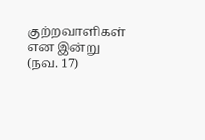குற்றவாளிகள் என இன்று (நவ. 17)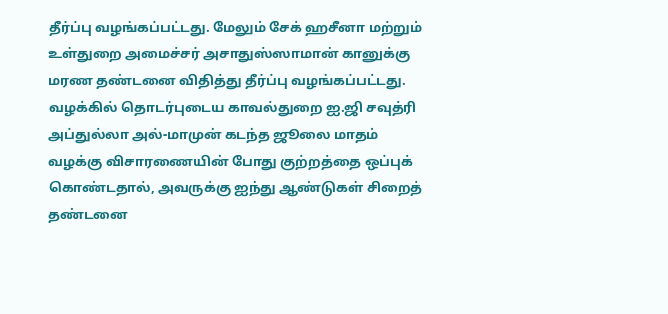தீர்ப்பு வழங்கப்பட்டது. மேலும் சேக் ஹசீனா மற்றும் உள்துறை அமைச்சர் அசாதுஸ்ஸாமான் கானுக்கு மரண தண்டனை விதித்து தீர்ப்பு வழங்கப்பட்டது.  வழக்கில் தொடர்புடைய காவல்துறை ஐ.ஜி சவுத்ரி அப்துல்லா அல்-மாமுன் கடந்த ஜூலை மாதம் வழக்கு விசாரணையின் போது குற்றத்தை ஒப்புக் கொண்டதால், அவருக்கு ஐந்து ஆண்டுகள் சிறைத் தண்டனை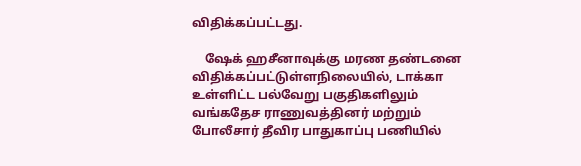விதிக்கப்பட்டது.

    ஷேக் ஹசீனாவுக்கு மரண தண்டனை விதிக்கப்பட்டுள்ளநிலையில், டாக்கா உள்ளிட்ட பல்வேறு பகுதிகளிலும் வங்கதேச ராணுவத்தினர் மற்றும் போலீசார் தீவிர பாதுகாப்பு பணியில்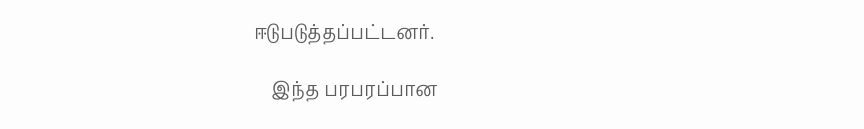ஈடுபடுத்தப்பட்டனர்.

    இந்த பரபரப்பான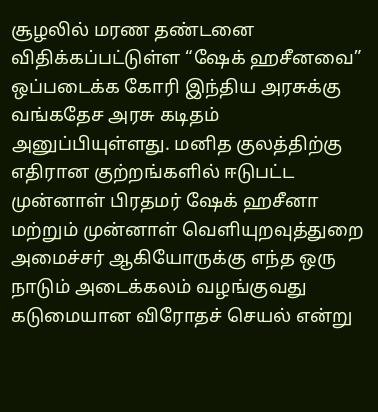சூழலில் மரண தண்டனை விதிக்கப்பட்டுள்ள “ஷேக் ஹசீனவை” ஒப்படைக்க கோரி இந்திய அரசுக்கு வங்கதேச அரசு கடிதம் அனுப்பியுள்ளது. மனித குலத்திற்கு எதிரான குற்றங்களில் ஈடுபட்ட முன்னாள் பிரதமர் ஷேக் ஹசீனா மற்றும் முன்னாள் வெளியுறவுத்துறை அமைச்சர் ஆகியோருக்கு எந்த ஒரு நாடும் அடைக்கலம் வழங்குவது கடுமையான விரோதச் செயல் என்று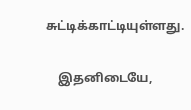சுட்டிக்காட்டியுள்ளது.

    இதனிடையே,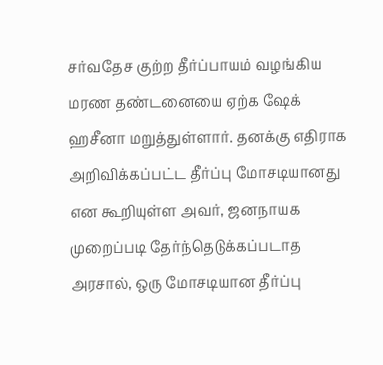சர்வதேச குற்ற தீர்ப்பாயம் வழங்கிய மரண தண்டனையை ஏற்க ஷேக் ஹசீனா மறுத்துள்ளார். தனக்கு எதிராக அறிவிக்கப்பட்ட தீர்ப்பு மோசடியானது என கூறியுள்ள அவர், ஜனநாயக முறைப்படி தேர்ந்தெடுக்கப்படாத அரசால், ஒரு மோசடியான தீர்ப்பு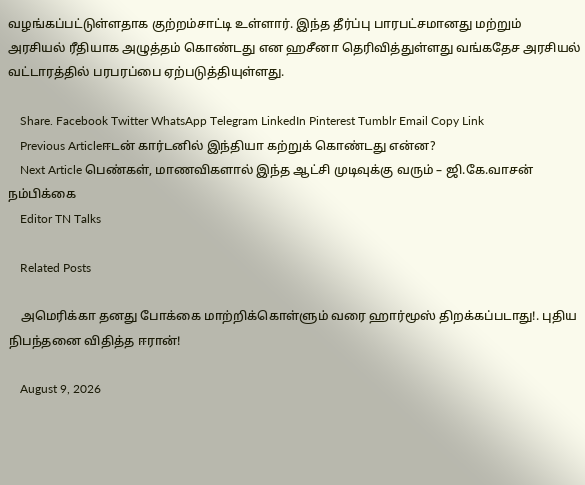வழங்கப்பட்டுள்ளதாக குற்றம்சாட்டி உள்ளார். இந்த தீர்ப்பு பாரபட்சமானது மற்றும் அரசியல் ரீதியாக அழுத்தம் கொண்டது என ஹசீனா தெரிவித்துள்ளது வங்கதேச அரசியல் வட்டாரத்தில் பரபரப்பை ஏற்படுத்தியுள்ளது.

    Share. Facebook Twitter WhatsApp Telegram LinkedIn Pinterest Tumblr Email Copy Link
    Previous Articleஈடன் கார்டனில் இந்தியா கற்றுக் கொண்டது என்ன?
    Next Article பெண்கள், மாணவிகளால் இந்த ஆட்சி முடிவுக்கு வரும் – ஜி.கே.வாசன் நம்பிக்கை
    Editor TN Talks

    Related Posts

    அமெரிக்கா தனது போக்கை மாற்றிக்கொள்ளும் வரை ஹார்மூஸ் திறக்கப்படாது!. புதிய நிபந்தனை விதித்த ஈரான்!

    August 9, 2026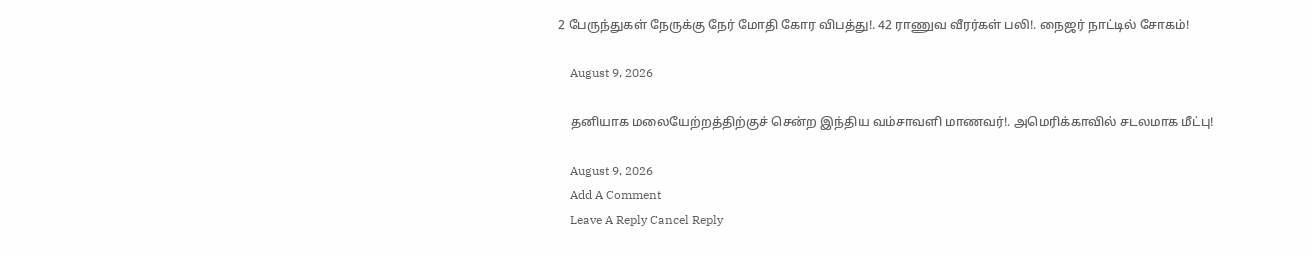2 பேருந்துகள் நேருக்கு நேர் மோதி கோர விபத்து!. 42 ராணுவ வீரர்கள் பலி!. நைஜர் நாட்டில் சோகம்!

    August 9, 2026

    தனியாக மலையேற்றத்திற்குச் சென்ற இந்திய வம்சாவளி மாணவர்!. அமெரிக்காவில் சடலமாக மீட்பு!

    August 9, 2026
    Add A Comment
    Leave A Reply Cancel Reply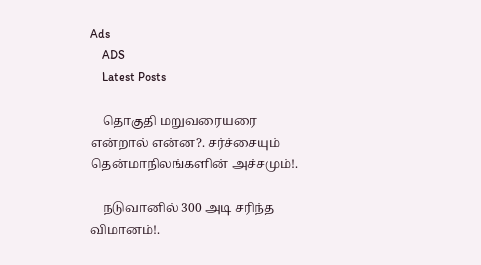Ads
    ADS
    Latest Posts

    தொகுதி மறுவரையரை என்றால் என்ன?. சர்ச்சையும் தென்மாநிலங்களின் அச்சமும்!.

    நடுவானில் 300 அடி சரிந்த விமானம்!.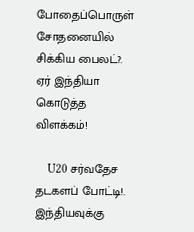போதைப்பொருள் சோதனையில் சிக்கிய பைலட்?. ஏர் இந்தியா கொடுத்த விளக்கம்!

    U20 சர்வதேச தடகளப் போட்டி!. இந்தியவுக்கு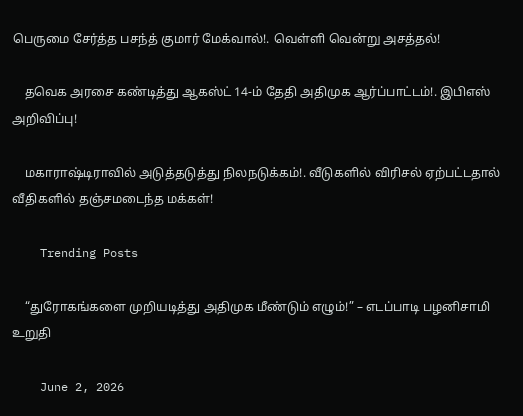பெருமை சேர்த்த பசந்த் குமார் மேக்வால்!. வெள்ளி வென்று அசத்தல்!

    தவெக அரசை கண்டித்து ஆகஸ்ட் 14-ம் தேதி அதிமுக ஆர்ப்பாட்டம்!. இபிஎஸ் அறிவிப்பு!

    மகாராஷ்டிராவில் அடுத்தடுத்து நிலநடுக்கம்!. வீடுகளில் விரிசல் ஏற்பட்டதால் வீதிகளில் தஞ்சமடைந்த மக்கள்!

    Trending Posts

    “துரோகங்களை முறியடித்து அதிமுக மீண்டும் எழும்!” – எடப்பாடி பழனிசாமி  உறுதி

    June 2, 2026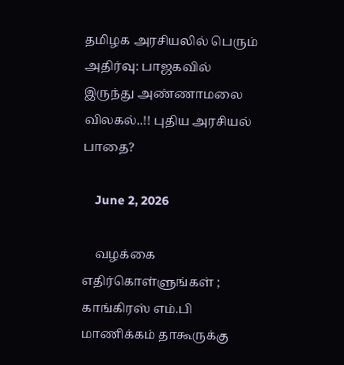தமிழக அரசியலில் பெரும் அதிர்வு: பாஜகவில் இருந்து அண்ணாமலை விலகல்..!! புதிய அரசியல் பாதை?

    June 2, 2026

    வழக்கை எதிர்கொள்ளுங்கள் ; காங்கிரஸ் எம்.பி மாணிக்கம் தாகூருக்கு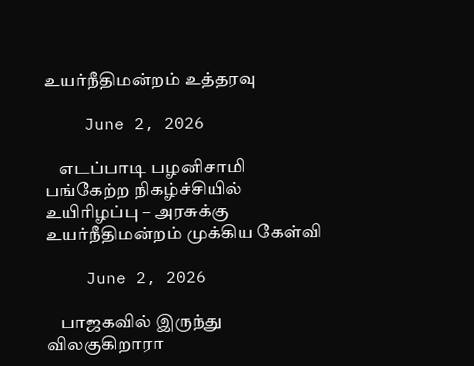உயர்நீதிமன்றம் உத்தரவு

    June 2, 2026

    எடப்பாடி பழனிசாமி பங்கேற்ற நிகழ்ச்சியில் உயிரிழப்பு – அரசுக்கு உயர்நீதிமன்றம் முக்கிய கேள்வி

    June 2, 2026

    பாஜகவில் இருந்து விலகுகிறாரா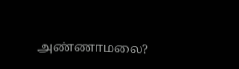அண்ணாமலை?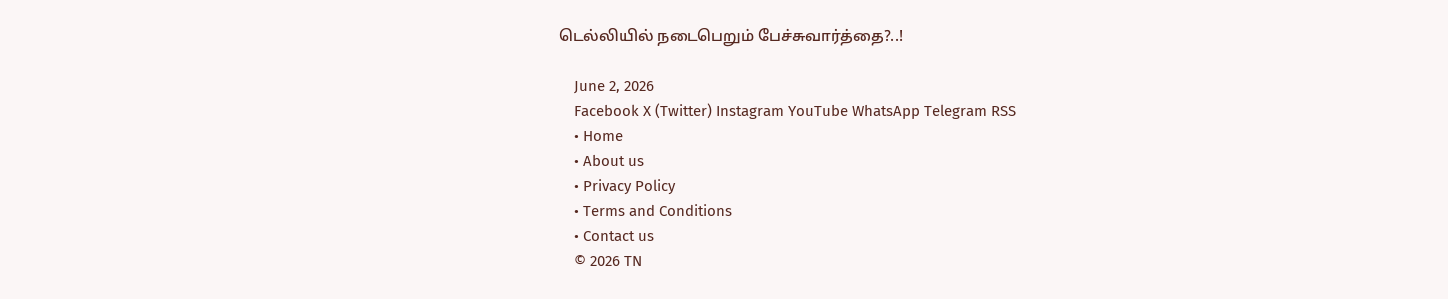டெல்லியில் நடைபெறும் பேச்சுவார்த்தை?..!

    June 2, 2026
    Facebook X (Twitter) Instagram YouTube WhatsApp Telegram RSS
    • Home
    • About us
    • Privacy Policy
    • Terms and Conditions
    • Contact us
    © 2026 TN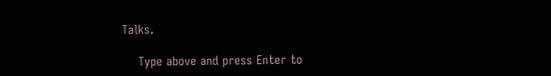Talks.

    Type above and press Enter to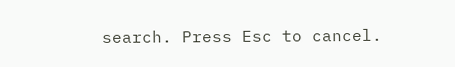search. Press Esc to cancel.